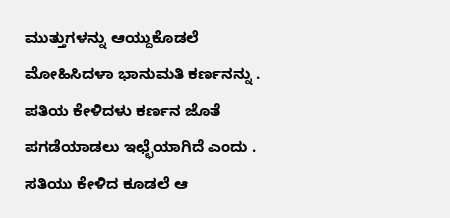ಮುತ್ತುಗಳನ್ನು ಆಯ್ದುಕೊಡಲೆ
ಮೋಹಿಸಿದಳಾ ಭಾನುಮತಿ ಕರ್ಣನನ್ನು .
ಪತಿಯ ಕೇಳಿದಳು ಕರ್ಣನ ಜೊತೆ
ಪಗಡೆಯಾಡಲು ಇಛ್ಛೆಯಾಗಿದೆ ಎಂದು .
ಸತಿಯು ಕೇಳಿದ ಕೂಡಲೆ ಆ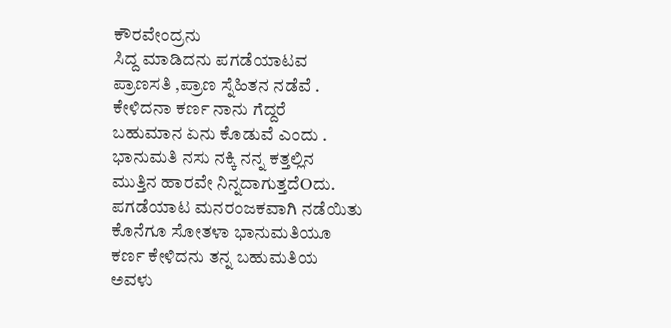ಕೌರವೇಂದ್ರನು
ಸಿದ್ದ ಮಾಡಿದನು ಪಗಡೆಯಾಟವ
ಪ್ರಾಣಸತಿ ,ಪ್ರಾಣ ಸ್ನೆಹಿತನ ನಡೆವೆ .
ಕೇಳಿದನಾ ಕರ್ಣ ನಾನು ಗೆದ್ದರೆ
ಬಹುಮಾನ ಏನು ಕೊಡುವೆ ಎಂದು .
ಭಾನುಮತಿ ನಸು ನಕ್ಕಿ ನನ್ನ ಕತ್ತಲ್ಲಿನ
ಮುತ್ತಿನ ಹಾರವೇ ನಿನ್ನದಾಗುತ್ತದೆOದು.
ಪಗಡೆಯಾಟ ಮನರಂಜಕವಾಗಿ ನಡೆಯಿತು
ಕೊನೆಗೂ ಸೋತಳಾ ಭಾನುಮತಿಯೂ
ಕರ್ಣ ಕೇಳಿದನು ತನ್ನ ಬಹುಮತಿಯ
ಅವಳು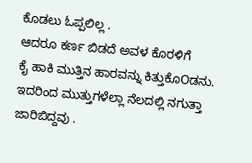ಕೊಡಲು ಓಪ್ಪಲಿಲ್ಲ .
ಆದರೂ ಕರ್ಣ ಬಿಡದೆ ಅವಳ ಕೊರಳಿಗೆ
ಕೈ ಹಾಕಿ ಮುತ್ತಿನ ಹಾರವನ್ನು ಕಿತ್ತುಕೊOಡನು.
ಇದರಿಂದ ಮುತ್ತುಗಳೆಲ್ಲಾ ನೆಲದಲ್ಲಿ ನಗುತ್ತಾ ಜಾರಿಬಿದ್ದವು .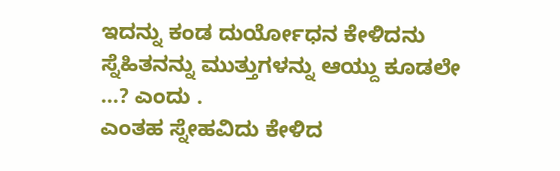ಇದನ್ನು ಕಂಡ ದುರ್ಯೋಧನ ಕೇಳಿದನು
ಸ್ನೆಹಿತನನ್ನು ಮುತ್ತುಗಳನ್ನು ಆಯ್ದು ಕೂಡಲೇ
...? ಎಂದು .
ಎಂತಹ ಸ್ನೇಹವಿದು ಕೇಳಿದ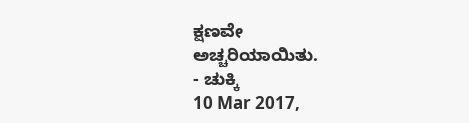ಕ್ಷಣವೇ
ಅಚ್ಚರಿಯಾಯಿತು.
- ಚುಕ್ಕಿ
10 Mar 2017,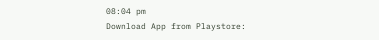08:04 pm
Download App from Playstore: